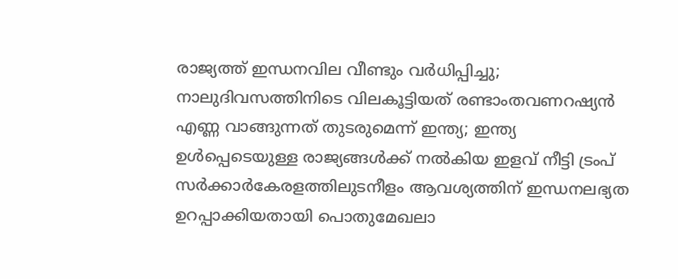രാജ്യത്ത് ഇന്ധനവില വീണ്ടും വർ‌ധിപ്പിച്ചു; നാലുദിവസത്തിനിടെ വിലകൂട്ടിയത് രണ്ടാംതവണറഷ്യൻ എണ്ണ വാങ്ങുന്നത് തുടരുമെന്ന് ഇന്ത്യ; ഇന്ത്യ ഉൾപ്പെടെയുള്ള രാജ്യങ്ങൾക്ക് നൽകിയ ഇളവ് നീട്ടി ട്രംപ് സർക്കാർകേരളത്തിലുടനീളം ആവശ്യത്തിന് ഇന്ധനലഭ്യത ഉറപ്പാക്കിയതായി പൊതുമേഖലാ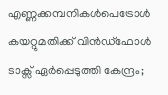എണ്ണക്കമ്പനികൾപെട്രോൾ കയറ്റുമതിക്ക് വിൻഡ്ഫോൾ ടാക്സ് ഏർപ്പെടുത്തി കേന്ദ്രം;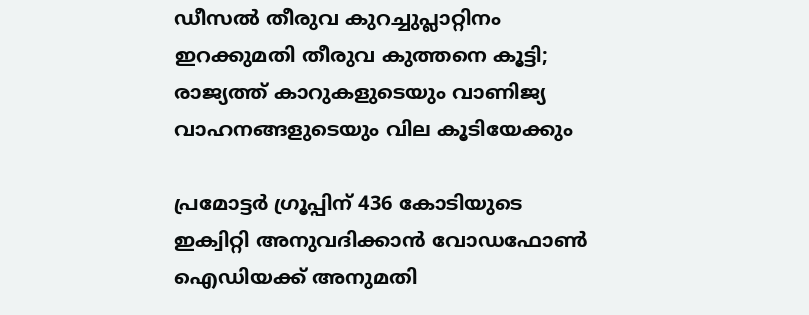ഡീസൽ തീരുവ കുറച്ചുപ്ലാറ്റിനം ഇറക്കുമതി തീരുവ കുത്തനെ കൂട്ടി; രാജ്യത്ത് കാറുകളുടെയും വാണിജ്യ വാഹനങ്ങളുടെയും വില കൂടിയേക്കും

പ്രമോട്ടർ ഗ്രൂപ്പിന് 436 കോടിയുടെ ഇക്വിറ്റി അനുവദിക്കാൻ വോഡഫോൺ ഐഡിയക്ക് അനുമതി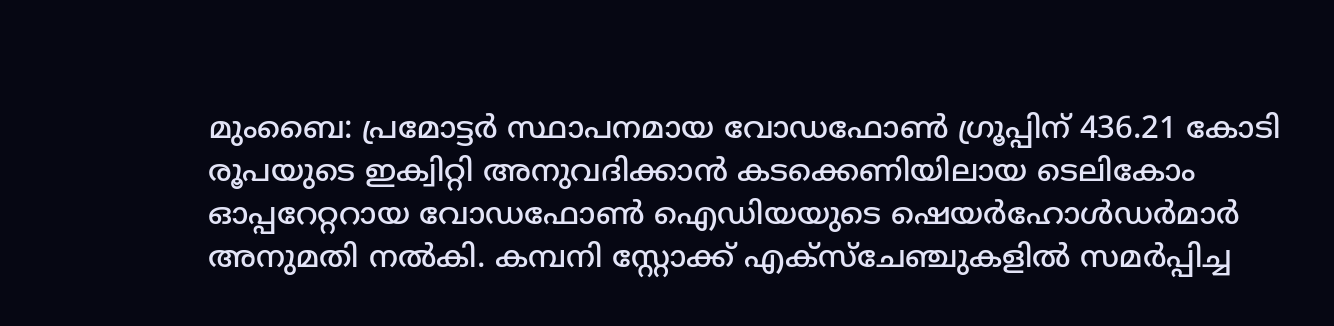മുംബൈ: പ്രമോട്ടർ സ്ഥാപനമായ വോഡഫോൺ ഗ്രൂപ്പിന് 436.21 കോടി രൂപയുടെ ഇക്വിറ്റി അനുവദിക്കാൻ കടക്കെണിയിലായ ടെലികോം ഓപ്പറേറ്ററായ വോഡഫോൺ ഐഡിയയുടെ ഷെയർഹോൾഡർമാർ അനുമതി നൽകി. കമ്പനി സ്റ്റോക്ക് എക്‌സ്‌ചേഞ്ചുകളിൽ സമർപ്പിച്ച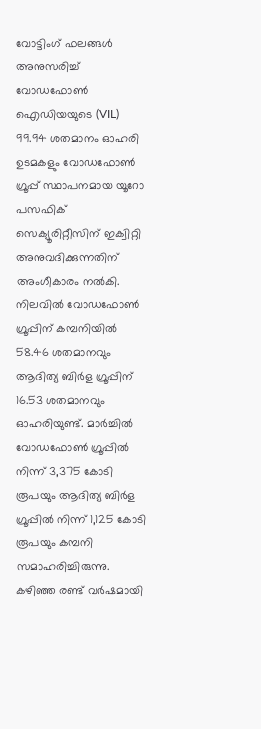വോട്ടിംഗ് ഫലങ്ങൾ അനുസരിച്ച് വോഡഫോൺ ഐഡിയയുടെ (VIL) 99.94 ശതമാനം ഓഹരി ഉടമകളും വോഡഫോൺ ഗ്രൂപ്പ് സ്ഥാപനമായ യൂറോ പസഫിക് സെക്യൂരിറ്റീസിന് ഇക്വിറ്റി അനുവദിക്കുന്നതിന് അംഗീകാരം നൽകി. നിലവിൽ വോഡഫോൺ ഗ്രൂപ്പിന് കമ്പനിയിൽ 58.46 ശതമാനവും ആദിത്യ ബിർള ഗ്രൂപ്പിന് 16.53 ശതമാനവും ഓഹരിയുണ്ട്. മാർച്ചിൽ വോഡഫോൺ ഗ്രൂപ്പിൽ നിന്ന് 3,375 കോടി രൂപയും ആദിത്യ ബിർള ഗ്രൂപ്പിൽ നിന്ന് 1,125 കോടി രൂപയും കമ്പനി സമാഹരിച്ചിരുന്നു. കഴിഞ്ഞ രണ്ട് വർഷമായി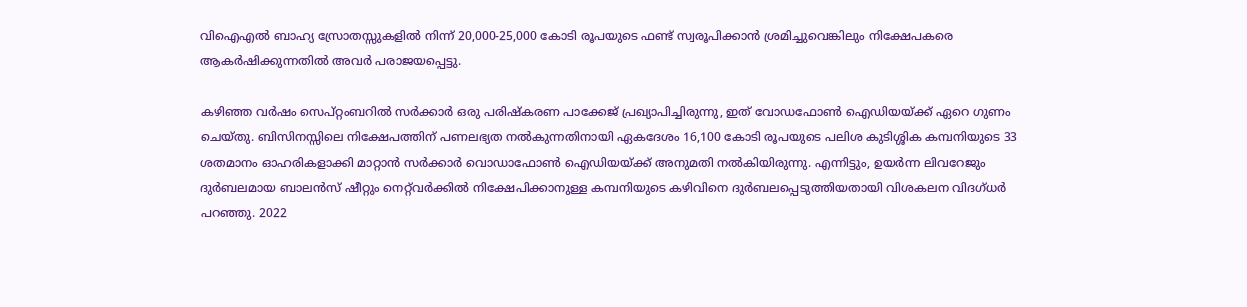വിഐഎൽ ബാഹ്യ സ്രോതസ്സുകളിൽ നിന്ന് 20,000-25,000 കോടി രൂപയുടെ ഫണ്ട് സ്വരൂപിക്കാൻ ശ്രമിച്ചുവെങ്കിലും നിക്ഷേപകരെ ആകർഷിക്കുന്നതിൽ അവർ പരാജയപ്പെട്ടു.

കഴിഞ്ഞ വർഷം സെപ്റ്റംബറിൽ സർക്കാർ ഒരു പരിഷ്കരണ പാക്കേജ് പ്രഖ്യാപിച്ചിരുന്നു, ഇത് വോഡഫോൺ ഐഡിയയ്ക്ക് ഏറെ ഗുണം ചെയ്തു. ബിസിനസ്സിലെ നിക്ഷേപത്തിന് പണലഭ്യത നൽകുന്നതിനായി ഏകദേശം 16,100 കോടി രൂപയുടെ പലിശ കുടിശ്ശിക കമ്പനിയുടെ 33 ശതമാനം ഓഹരികളാക്കി മാറ്റാൻ സർക്കാർ വൊഡാഫോൺ ഐഡിയയ്ക്ക് അനുമതി നൽകിയിരുന്നു. എന്നിട്ടും, ഉയർന്ന ലിവറേജും ദുർബലമായ ബാലൻസ് ഷീറ്റും നെറ്റ്‌വർക്കിൽ നിക്ഷേപിക്കാനുള്ള കമ്പനിയുടെ കഴിവിനെ ദുർബലപ്പെടുത്തിയതായി വിശകലന വിദഗ്ധർ പറഞ്ഞു. 2022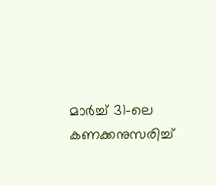മാർച്ച് 31-ലെ കണക്കനുസരിച്ച്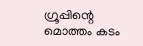ഗ്രൂപ്പിന്റെ മൊത്തം കടം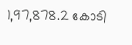1,97,878.2 കോടി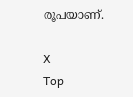രൂപയാണ്.

X
Top